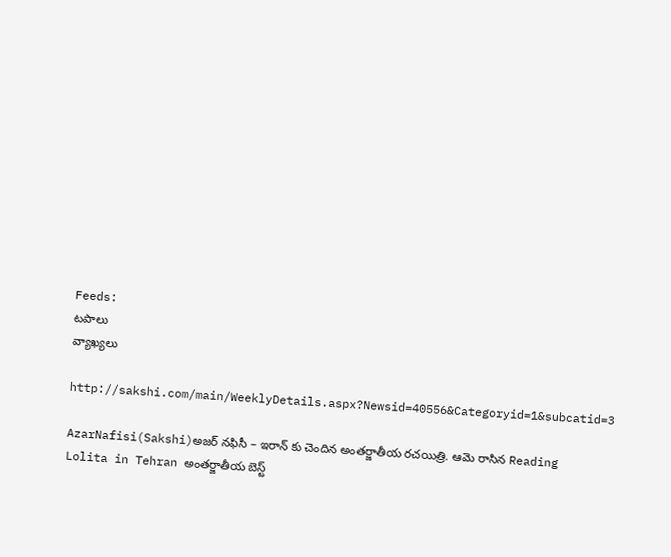Feeds:
టపాలు
వ్యాఖ్యలు

http://sakshi.com/main/WeeklyDetails.aspx?Newsid=40556&Categoryid=1&subcatid=3

AzarNafisi(Sakshi)అజర్ నఫిసీ – ఇరాన్ కు చెందిన అంతర్జాతీయ రచయిత్రి. ఆమె రాసిన Reading Lolita in Tehran అంతర్జాతీయ బెస్ట్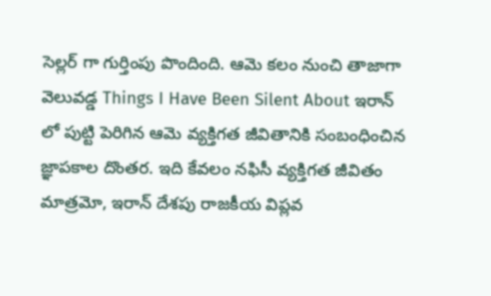సెల్లర్ గా గుర్తింపు పొందింది. ఆమె కలం నుంచి తాజాగా వెలువడ్డ Things I Have Been Silent About ఇరాన్ లో పుట్టి పెరిగిన ఆమె వ్యక్తిగత జీవితానికి సంబంధించిన జ్ఞాపకాల దొంతర. ఇది కేవలం నఫిసీ వ్యక్తిగత జీవితం మాత్రమో, ఇరాన్ దేశపు రాజకీయ విప్లవ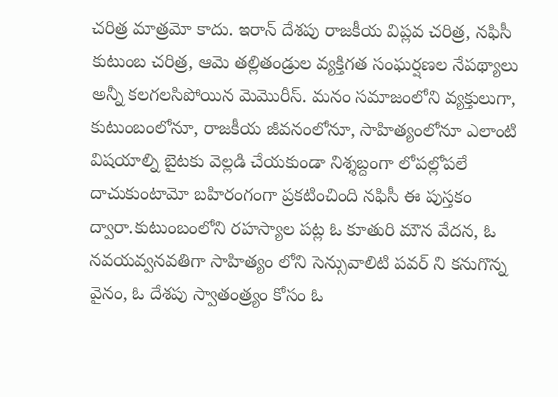చరిత్ర మాత్రమో కాదు. ఇరాన్ దేశపు రాజకీయ విప్లవ చరిత్ర, నఫిసీ కుటుంబ చరిత్ర, ఆమె తల్లితండ్రుల వ్యక్తిగత సంఘర్షణల నేపథ్యాలు అన్నీ కలగలసిపోయిన మెమొరీస్. మనం సమాజంలోని వ్యక్తులుగా, కుటుంబంలోనూ, రాజకీయ జీవనంలోనూ, సాహిత్యంలోనూ ఎలాంటి విషయాల్ని బైటకు వెల్లడి చేయకుండా నిశ్శబ్దంగా లోపల్లోపలే దాచుకుంటామో బహిరంగంగా ప్రకటించింది నఫిసీ ఈ పుస్తకం ద్వారా.కుటుంబంలోని రహస్యాల పట్ల ఓ కూతురి మౌన వేదన, ఓ నవయవ్వనవతిగా సాహిత్యం లోని సెన్సువాలిటి పవర్ ని కనుగొన్న వైనం, ఓ దేశపు స్వాతంత్ర్యం కోసం ఓ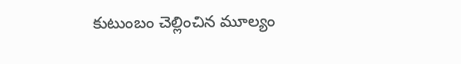కుటుంబం చెల్లించిన మూల్యం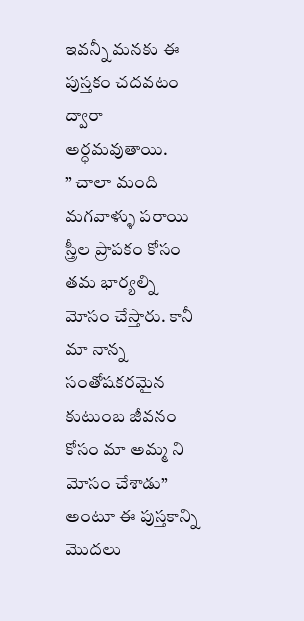ఇవన్నీ మనకు ఈ పుస్తకం చదవటం ద్వారా అర్ధమవుతాయి.
” చాలా మంది మగవాళ్ళు పరాయి స్త్రీల ప్రాపకం కోసం తమ భార్యల్ని మోసం చేస్తారు. కానీ మా నాన్న సంతోషకరమైన కుటుంబ జీవనం కోసం మా అమ్మ ని మోసం చేశాడు” అంటూ ఈ పుస్తకాన్ని మొదలు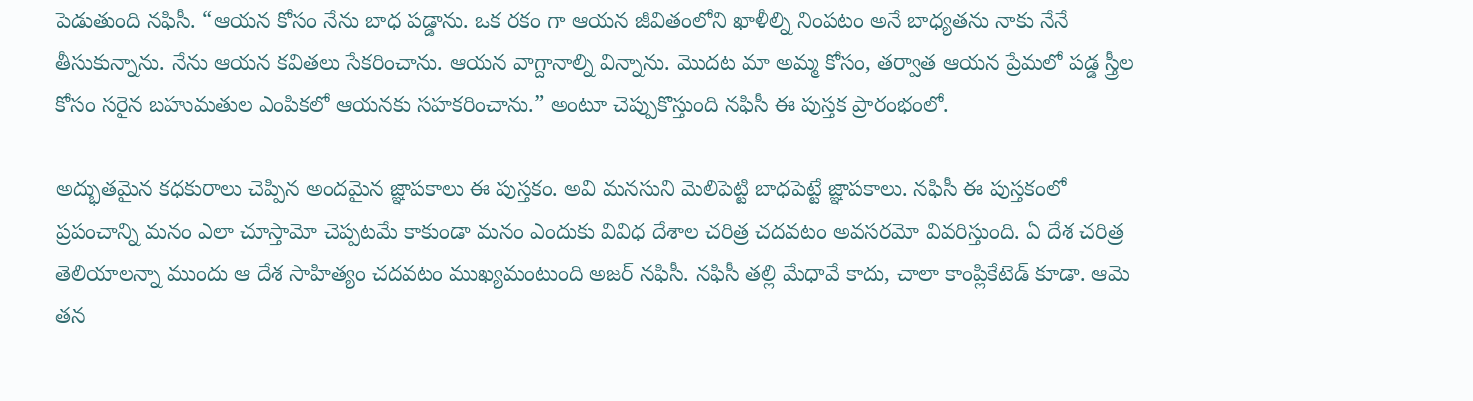పెడుతుంది నఫిసీ. “ఆయన కోసం నేను బాధ పడ్డాను. ఒక రకం గా ఆయన జీవితంలోని ఖాళీల్ని నింపటం అనే బాధ్యతను నాకు నేనే తీసుకున్నాను. నేను ఆయన కవితలు సేకరించాను. ఆయన వాగ్దానాల్ని విన్నాను. మొదట మా అమ్మ కోసం, తర్వాత ఆయన ప్రేమలో పడ్డ స్త్రీల కోసం సరైన బహుమతుల ఎంపికలో ఆయనకు సహకరించాను.” అంటూ చెప్పుకొస్తుంది నఫిసీ ఈ పుస్తక ప్రారంభంలో.

అద్భుతమైన కధకురాలు చెప్పిన అందమైన జ్ఞాపకాలు ఈ పుస్తకం. అవి మనసుని మెలిపెట్టి బాధపెట్టే జ్ఞాపకాలు. నఫిసీ ఈ పుస్తకంలో ప్రపంచాన్ని మనం ఎలా చూస్తామో చెప్పటమే కాకుండా మనం ఎందుకు వివిధ దేశాల చరిత్ర చదవటం అవసరమో వివరిస్తుంది. ఏ దేశ చరిత్ర తెలియాలన్నా ముందు ఆ దేశ సాహిత్యం చదవటం ముఖ్యమంటుంది అజర్ నఫిసీ. నఫిసీ తల్లి మేధావే కాదు, చాలా కాంప్లికేటెడ్ కూడా. ఆమె తన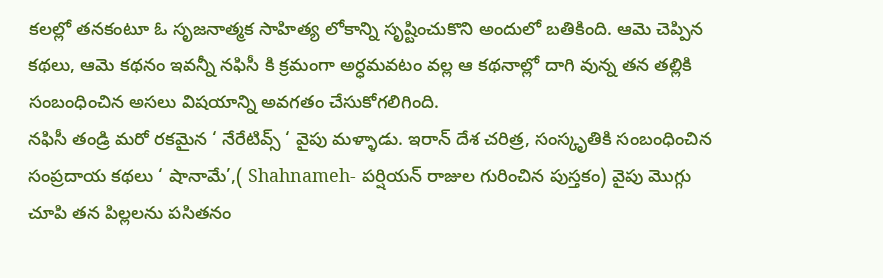కలల్లో తనకంటూ ఓ సృజనాత్మక సాహిత్య లోకాన్ని సృష్టించుకొని అందులో బతికింది. ఆమె చెప్పిన కథలు, ఆమె కథనం ఇవన్నీ నఫిసీ కి క్రమంగా అర్ధమవటం వల్ల ఆ కథనాల్లో దాగి వున్న తన తల్లికి సంబంధించిన అసలు విషయాన్ని అవగతం చేసుకోగలిగింది.
నఫిసీ తండ్రి మరో రకమైన ‘ నేరేటివ్స్ ‘ వైపు మళ్ళాడు. ఇరాన్ దేశ చరిత్ర, సంస్కృతికి సంబంధించిన సంప్రదాయ కథలు ‘ షానామే’,( Shahnameh- పర్షియన్ రాజుల గురించిన పుస్తకం) వైపు మొగ్గు చూపి తన పిల్లలను పసితనం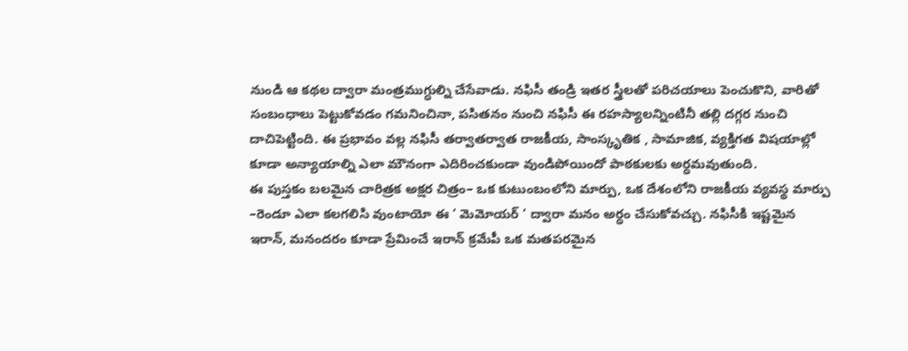నుండి ఆ కథల ద్వారా మంత్రముగ్ధుల్ని చేసేవాడు. నఫిసీ తండ్రి ఇతర స్త్రీలతో పరిచయాలు పెంచుకొని, వారితో సంబంధాలు పెట్టుకోవడం గమనించినా, పసితనం నుంచి నఫిసీ ఈ రహస్యాలన్నింటినీ తల్లి దగ్గర నుంచి దాచిపెట్టింది. ఈ ప్రభావం వల్ల నఫిసీ తర్వాతర్వాత రాజకీయ, సాంస్కృతిక , సామాజిక, వ్యక్తిగత విషయాల్లో కూడా అన్యాయాల్ని ఎలా మౌనంగా ఎదిరించకుండా వుండిపోయిందో పాఠకులకు అర్ధమవుతుంది.
ఈ పుస్తకం బలమైన చారిత్రక అక్షర చిత్రం– ఒక కుటుంబంలోని మార్పు, ఒక దేశంలోని రాజకీయ వ్యవస్థ మార్పు –రెండూ ఎలా కలగలిసి వుంటాయో ఈ ‘ మెమోయర్ ‘ ద్వారా మనం అర్ధం చేసుకోవచ్చు. నఫిసీకి ఇష్టమైన ఇరాన్, మనందరం కూడా ప్రేమించే ఇరాన్ క్రమేపీ ఒక మతపరమైన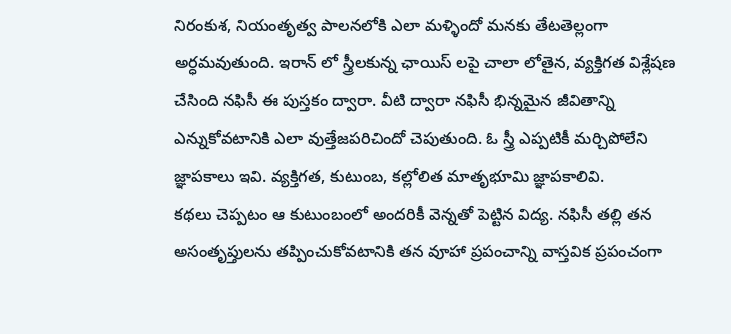నిరంకుశ, నియంతృత్వ పాలనలోకి ఎలా మళ్ళిందో మనకు తేటతెల్లంగా అర్ధమవుతుంది. ఇరాన్ లో స్త్రీలకున్న ఛాయిస్ లపై చాలా లోతైన, వ్యక్తిగత విశ్లేషణ చేసింది నఫిసీ ఈ పుస్తకం ద్వారా. వీటి ద్వారా నఫిసీ భిన్నమైన జీవితాన్ని ఎన్నుకోవటానికి ఎలా వుత్తేజపరిచిందో చెపుతుంది. ఓ స్త్రీ ఎప్పటికీ మర్చిపోలేని జ్ఞాపకాలు ఇవి. వ్యక్తిగత, కుటుంబ, కల్లోలిత మాతృభూమి జ్ఞాపకాలివి.
కథలు చెప్పటం ఆ కుటుంబంలో అందరికీ వెన్నతో పెట్టిన విద్య. నఫిసీ తల్లి తన అసంతృప్తులను తప్పించుకోవటానికి తన వూహా ప్రపంచాన్ని వాస్తవిక ప్రపంచంగా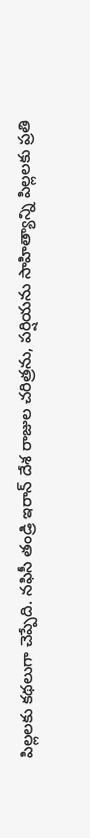పిల్లలకు కథలుగా చెప్పేది. నఫిసీ తండ్రి ఇరాన్ దేశ రాజుల చరిత్రను, పర్షియను సాహిత్యాన్ని పిల్లలకు ప్రతి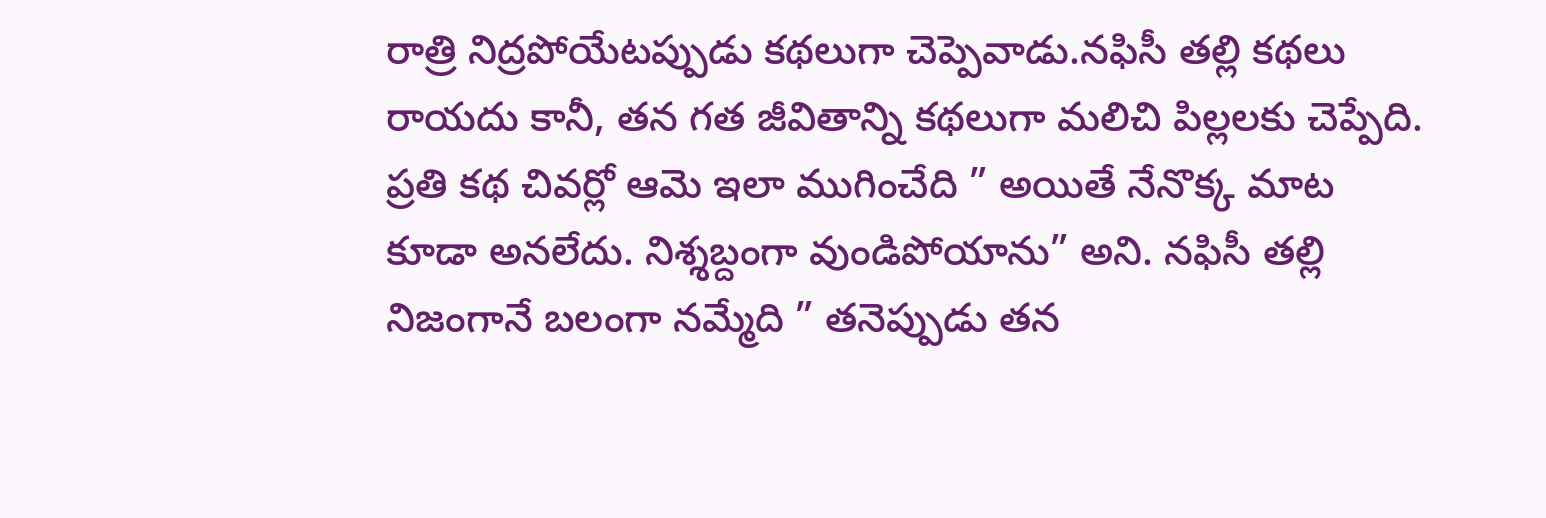రాత్రి నిద్రపోయేటప్పుడు కథలుగా చెప్పెవాడు.నఫిసీ తల్లి కథలు రాయదు కానీ, తన గత జీవితాన్ని కథలుగా మలిచి పిల్లలకు చెప్పేది. ప్రతి కథ చివర్లో ఆమె ఇలా ముగించేది ” అయితే నేనొక్క మాట కూడా అనలేదు. నిశ్శబ్దంగా వుండిపోయాను” అని. నఫిసీ తల్లి నిజంగానే బలంగా నమ్మేది ” తనెప్పుడు తన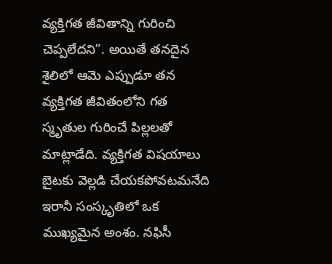వ్యక్తిగత జీవితాన్ని గురించి చెప్పలేదని”. అయితే తనదైన శైలిలో ఆమె ఎప్పుడూ తన వ్యక్తిగత జీవితంలోని గత స్మృతుల గురించే పిల్లలతో మాట్లాడేది. వ్యక్తిగత విషయాలు బైటకు వెల్లడి చేయకపోవటమనేది ఇరానీ సంస్కృతిలో ఒక ముఖ్యమైన అంశం. నఫిసీ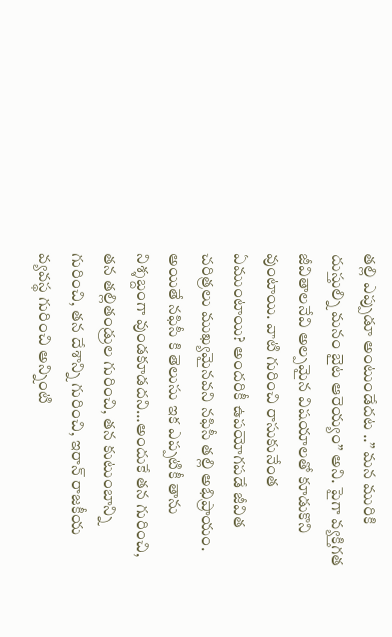తల్లి ఎప్పుడూ అంటుండేదట ..” మన మురికి దుస్తుల్ని మనం బైట ఆరెయ్యం” అని. పైగా వ్యక్తిగత జీవితాలనేవి అల్పమైన విషయాలతో కూడుకొని వుంటాయి. వాటి గురించి రాసుకునేంత ఏముంటాయి? అందరికీ ఉపయోగపడే జీవిత చరిత్రలు ముఖ్యమైనవని నఫిసీ తల్లి అభిప్రాయం. అయితే నఫిసీ కి తెలుసు ఇక ఎప్పటికీ తాను నిశ్శబ్దంగా వుండకూడదని…అందుకే తన గురించి, తన తల్లితండ్రుల గురించి, తన కుటుంబాన్ని గురించి, తన దేశాన్ని గురించి, ఇరాన్ రాజకీయ వ్యవస్థ గురించి అన్నింటి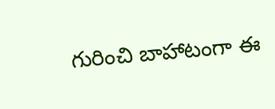గురించి బాహాటంగా ఈ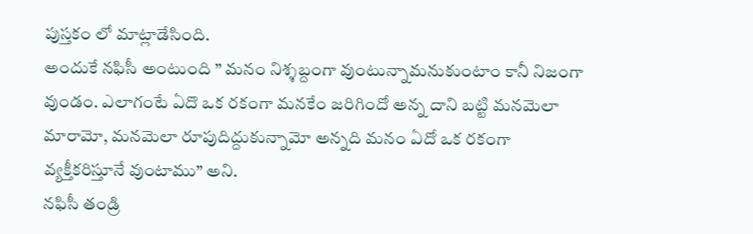పుస్తకం లో మాట్లాడేసింది.
అందుకే నఫిసీ అంటుంది ” మనం నిశ్శబ్దంగా వుంటున్నామనుకుంటాం కానీ నిజంగా వుండం. ఎలాగంటే ఏదొ ఒక రకంగా మనకేం జరిగిందో అన్న దాని బట్టి మనమెలా మారామో, మనమెలా రూపుదిద్దుకున్నామో అన్నది మనం ఏదో ఒక రకంగా వ్యక్తీకరిస్తూనే వుంటాము” అని.
నఫిసీ తండ్రి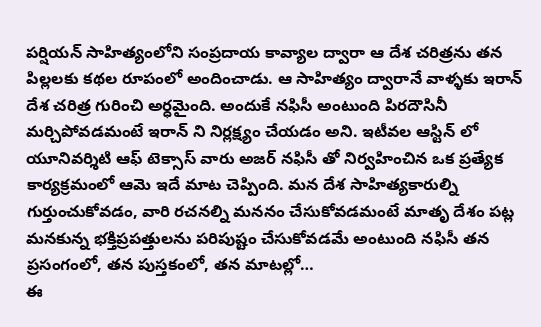పర్షియన్ సాహిత్యంలోని సంప్రదాయ కావ్యాల ద్వారా ఆ దేశ చరిత్రను తన పిల్లలకు కథల రూపంలో అందించాడు. ఆ సాహిత్యం ద్వారానే వాళ్ళకు ఇరాన్ దేశ చరిత్ర గురించి అర్ధమైంది. అందుకే నఫిసీ అంటుంది పిరదౌసినీ మర్చిపోవడమంటే ఇరాన్ ని నిర్లక్ష్యం చేయడం అని. ఇటీవల ఆస్టిన్ లో యూనివర్శిటి ఆఫ్ టెక్సాస్ వారు అజర్ నఫిసీ తో నిర్వహించిన ఒక ప్రత్యేక కార్యక్రమంలో ఆమె ఇదే మాట చెప్పింది. మన దేశ సాహిత్యకారుల్ని గుర్తుంచుకోవడం, వారి రచనల్ని మననం చేసుకోవడమంటే మాతృ దేశం పట్ల మనకున్న భక్తిప్రపత్తులను పరిపుష్టం చేసుకోవడమే అంటుంది నఫిసీ తన ప్రసంగంలో, తన పుస్తకంలో, తన మాటల్లో…
ఈ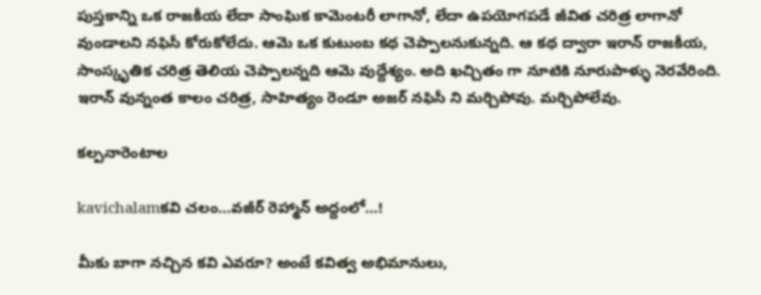పుస్తకాన్ని ఒక రాజకీయ లేదా సాంఘిక కామెంటరీ లాగానో, లేదా ఉపయోగపడే జీవిత చరిత్ర లాగానో వుండాలని నఫిసీ కోరుకోలేదు. ఆమె ఒక కుటుంబ కథ చెప్పాలనుకున్నది. ఆ కథ ద్వారా ఇరాన్ రాజకీయ, సాంస్కృతిక చరిత్ర తెలియ చెప్పాలన్నది ఆమె వుద్దేశ్యం. అది ఖచ్చితం గా నూటికి నూరుపాళ్ళు నెరవేరింది. ఇరాన్ వున్నంత కాలం చరిత్ర, సాహిత్యం రెండూ అజర్ నఫిసీ ని మర్చిపోవు. మర్చిపోలేవు.

కల్పనారెంటాల

kavichalamకవి చలం…వజీర్ రెహ్మాన్ అద్దంలో…!

మీకు బాగా నచ్చిన కవి ఎవరూ? అంటే కవిత్వ అభిమానులు,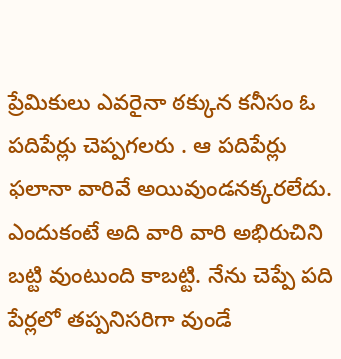ప్రేమికులు ఎవరైనా ఠక్కున కనీసం ఓ పదిపేర్లు చెప్పగలరు . ఆ పదిపేర్లు ఫలానా వారివే అయివుండనక్కరలేదు. ఎందుకంటే అది వారి వారి అభిరుచిని బట్టి వుంటుంది కాబట్టి. నేను చెప్పే పది పేర్లలో తప్పనిసరిగా వుండే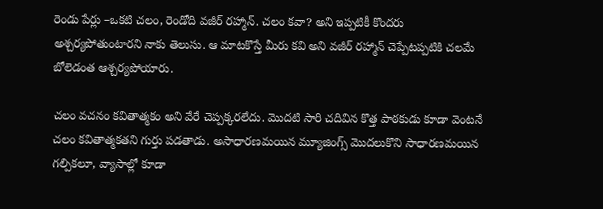రెండు పేర్లు –ఒకటి చలం, రెండోది వజీర్ రహ్మాన్. చలం కవా? అని ఇప్పటికీ కొందరు అశ్చర్యపోతుంటారని నాకు తెలుసు. ఆ మాటకొస్తే మీరు కవి అని వజీర్ రహ్మాన్ చెప్పేటప్పటికి చలమే బోలెడంత ఆశ్చర్యపోయారు.

చలం వచనం కవితాత్మకం అని వేరే చెప్పక్కరలేదు. మొదటి సారి చదివిన కొత్త పాఠకుడు కూడా వెంటనే చలం కవితాత్మకతని గుర్తు పడతాడు. అసాధారణమయిన మ్యూజింగ్స్ మొదలుకొని సాధారణమయిన గల్పికలూ, వ్యాసాల్లో కూడా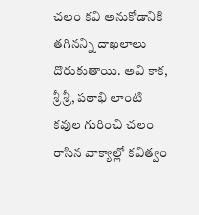చలం కవి అనుకోడానికి తగినన్ని దాఖలాలు దొరుకుతాయి. అవి కాక, శ్రీ శ్రీ, పఠాభి లాంటి కవుల గురించి చలం రాసిన వాక్యాల్లో కవిత్వం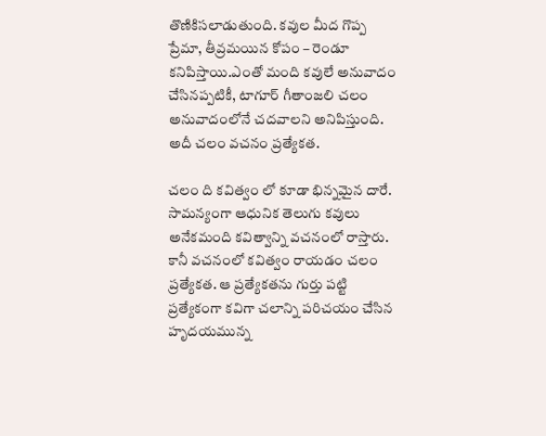తొణికిసలాడుతుంది. కవుల మీద గొప్ప ప్రేమా, తీవ్రమయిన కోపం – రెండూ కనిపిస్తాయి.ఎంతో మంది కవులే అనువాదం చేసినప్పటికీ, టాగూర్ గీతాంజలి చలం అనువాదంలోనే చదవాలని అనిపిస్తుంది. అదీ చలం వచనం ప్రత్యేకత.

చలం ది కవిత్వం లో కూడా భిన్నమైన దారే. సామన్యంగా ఆధునిక తెలుగు కవులు అనేకమంది కవిత్వాన్ని వచనంలో రాస్తారు. కానీ వచనంలో కవిత్వం రాయడం చలం ప్రత్యేకత. ఆ ప్రత్యేకతను గుర్తు పట్టి ప్రత్యేకంగా కవిగా చలాన్ని పరిచయం చేసిన హృదయమున్న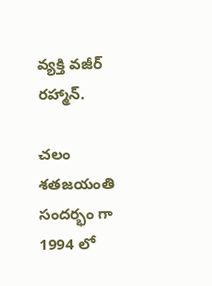వ్యక్తి వజీర్ రహ్మాన్.

చలం శతజయంతి సందర్భం గా 1994 లో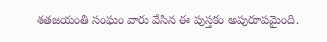శతజయంతి సంఘం వారు వేసిన ఈ పుస్తకం అపురూపమైంది.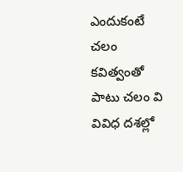ఎందుకంటే చలం కవిత్వంతో పాటు చలం వి వివిధ దశల్లో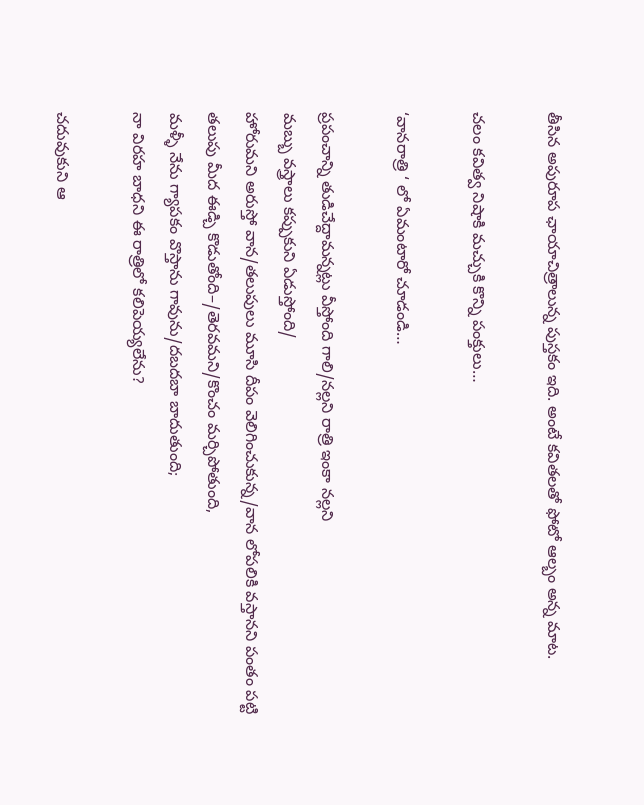తీసిన అపురూప ఛాయాచిత్రాలున్న పుస్తకం ఇది. అంటే కవితలతో ఫోటో ఆల్బం అన్న మాట.

చలం కవిత్వ నిషాకి మచ్చుకి కొన్ని పంక్తులు…

‘వానరాత్రి ‘ లో ఏమంటారో చూడండి…

ప్రపంచాన్ని తుడిచేద్దామన్నట్లు వీస్తోంది గాలి/నల్లని రాత్రి ఇంకా నల్లని
మబ్బు వస్త్రాలు కప్పుకుని ఏడుస్తోంది/
హోరుమని అరుస్తో వాన/తలుపులు మూసి దీపం వెలిగించుకున్న/వాన లోపలికి వస్తానని పంతం పట్టి
తలుపు మీద ఈడ్చి కొడుతోంది–/తెరవమని/కొంచం మర్చిపోతుంది,
మళ్ళీ నేను గ్యాపకం వొస్తాను గావును/దబదబా బాదుతుంది;
నా విరహ బాధని ఈ రాత్రిలో కలిపెయ్యలేను?

చదువుకుని ఆ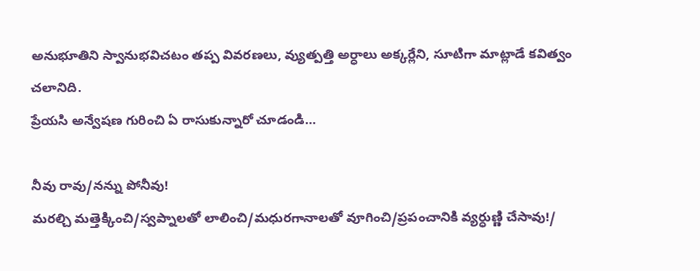అనుభూతిని స్వానుభవిచటం తప్ప వివరణలు, వ్యుత్పత్తి అర్ధాలు అక్కర్లేని, సూటిగా మాట్లాడే కవిత్వం చలానిది.
ప్రేయసి అన్వేషణ గురించి ఏ రాసుకున్నారో చూడండి…

నీవు రావు/నన్ను పోనీవు!
మరల్చి మత్తెక్కించి/స్వప్నాలతో లాలించి/మధురగానాలతో వూగించి/ప్రపంచానికి వ్యర్ధుణ్ణి చేసావు!/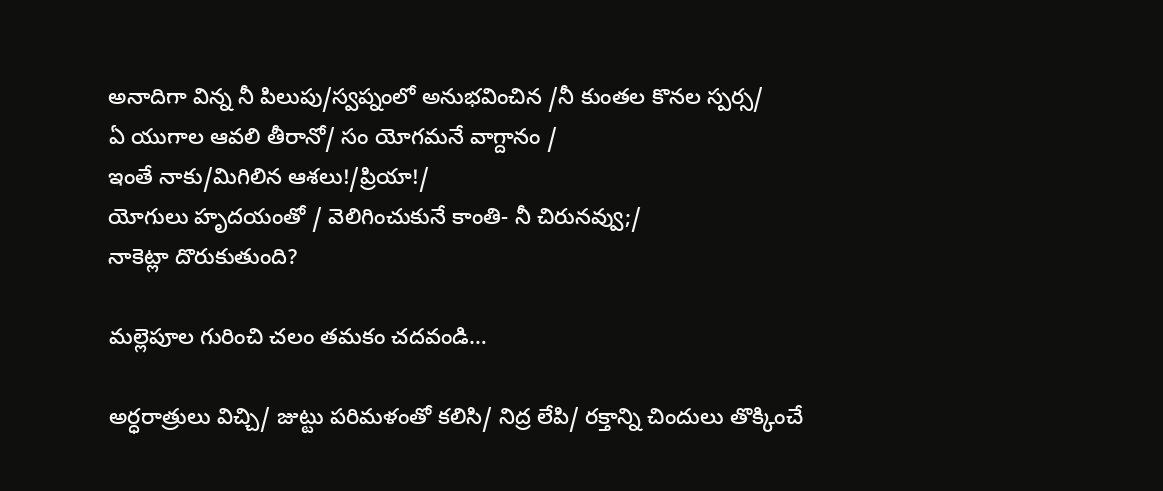అనాదిగా విన్న నీ పిలుపు/స్వప్నంలో అనుభవించిన /నీ కుంతల కొనల స్పర్స/
ఏ యుగాల ఆవలి తీరానో/ సం యోగమనే వాగ్దానం /
ఇంతే నాకు/మిగిలిన ఆశలు!/ప్రియా!/
యోగులు హృదయంతో / వెలిగించుకునే కాంతి- నీ చిరునవ్వు;/
నాకెట్లా దొరుకుతుంది?

మల్లెపూల గురించి చలం తమకం చదవండి…

అర్ధరాత్రులు విచ్చి/ జుట్టు పరిమళంతో కలిసి/ నిద్ర లేపి/ రక్తాన్ని చిందులు తొక్కించే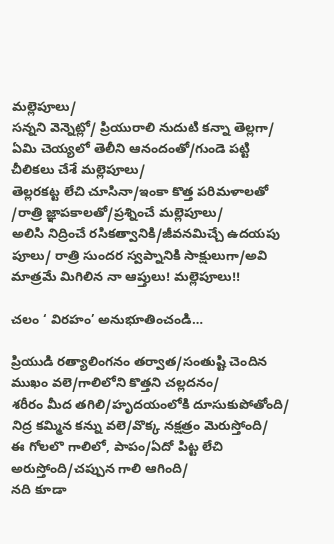మల్లెపూలు/
సన్నని వెన్నెట్లో/ ప్రియురాలి నుదుటి కన్నా తెల్లగా/ ఏమి చెయ్యలో తెలీని ఆనందంతో/గుండె పట్టి చీలికలు చేశే మల్లెపూలు/
తెల్లరకట్ట లేచి చూసినా/ఇంకా కొత్త పరిమళాలతో /రాత్రి జ్ఞాపకాలతో/ప్రశ్నించే మల్లెపూలు/
అలిసి నిద్రించే రసికత్వానికి/జీవనమిచ్చే ఉదయపు పూలు/ రాత్రి సుందర స్వప్నానికి సాక్షులుగా/అవి మాత్రమే మిగిలిన నా ఆప్తులు! మల్లెపూలు!!

చలం ‘ విరహం’ అనుభూతించండి…

ప్రియుడి రత్యాలింగనం తర్వాత/సంతుష్టి చెందిన ముఖం వలె/గాలిలోని కొత్తని చల్లదనం/
శరీరం మీద తగిలి/హృదయంలోకి దూసుకుపోతోంది/
నిద్ర కమ్మిన కన్ను వలె/వొక్క నక్షత్రం మెరుస్తోంది/
ఈ గోలలొ గాలిలో, పాపం/ఏదో పిట్ట లేచి అరుస్తోంది/చప్పున గాలి ఆగింది/
నది కూడా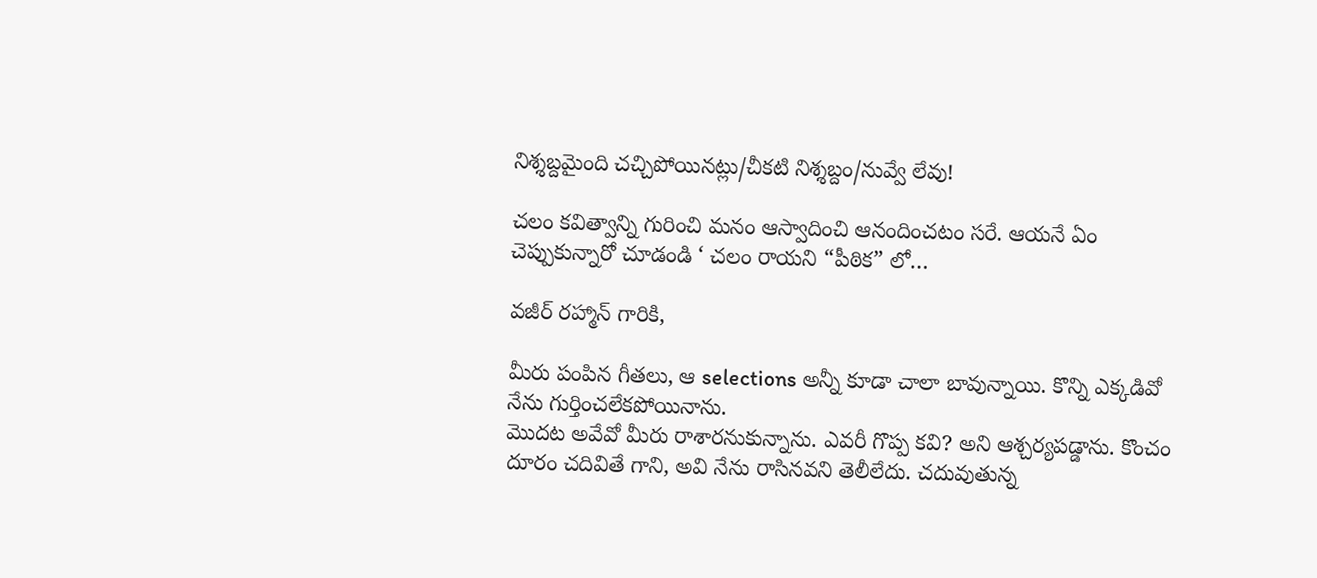నిశ్శబ్దమైంది చచ్చిపోయినట్లు/చీకటి నిశ్శబ్దం/నువ్వే లేవు!

చలం కవిత్వాన్ని గురించి మనం ఆస్వాదించి ఆనందించటం సరే. ఆయనే ఏం చెప్పుకున్నారో చూడండి ‘ చలం రాయని “పీఠిక” లో…

వజీర్ రహ్మాన్ గారికి,

మీరు పంపిన గీతలు, ఆ selections అన్నీ కూడా చాలా బావున్నాయి. కొన్ని ఎక్కడివో నేను గుర్తించలేకపోయినాను.
మొదట అవేవో మీరు రాశారనుకున్నాను. ఎవరీ గొప్ప కవి? అని ఆశ్చర్యపడ్డాను. కొంచం దూరం చదివితే గాని, అవి నేను రాసినవని తెలీలేదు. చదువుతున్న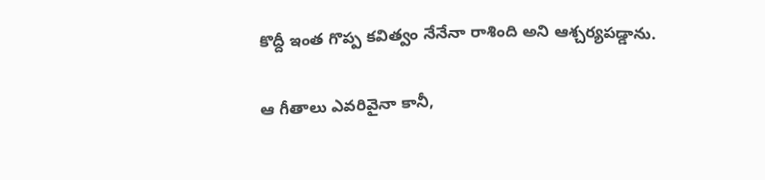కొద్దీ ఇంత గొప్ప కవిత్వం నేనేనా రాశింది అని ఆశ్చర్యపడ్డాను.

ఆ గీతాలు ఎవరివైనా కానీ,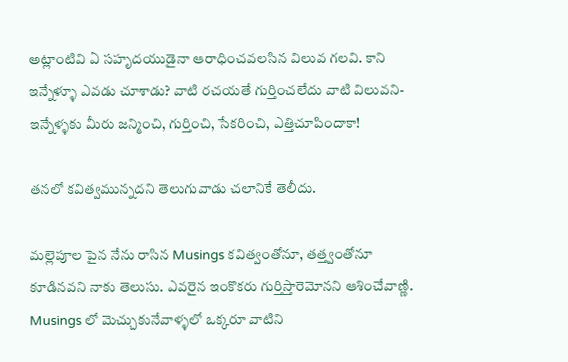అట్లాంటివి ఏ సహృదయుడైనా ఆరాధించవలసిన విలువ గలవి. కాని ఇన్నేళ్ళూ ఎవడు చూశాడు? వాటి రచయతే గుర్తించలేదు వాటి విలువని- ఇన్నేళ్ళకు మీరు జన్మించి, గుర్తించి, సేకరించి, ఎత్తిచూపిందాకా!

తనలో కవిత్వమున్నదని తెలుగువాడు చలానికే తెలీదు.

మల్లెపూల పైన నేను రాసిన Musings కవిత్వంతోనూ, తత్త్వంతోనూ కూడినవని నాకు తెలుసు. ఎవరైన ఇంకొకరు గుర్తిస్తారెమోనని ఆశించేవాణ్ణి. Musings లో మెచ్చుకునేవాళ్ళలో ఒక్కరూ వాటిని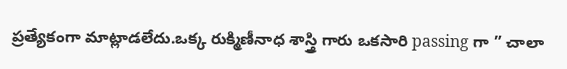ప్రత్యేకంగా మాట్లాడలేదు.ఒక్క రుక్మిణీనాధ శాస్త్రి గారు ఒకసారి passing గా ” చాలా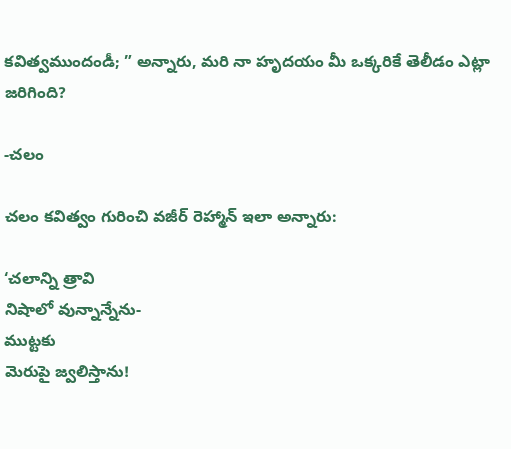కవిత్వముందండీ; ” అన్నారు, మరి నా హృదయం మీ ఒక్కరికే తెలీడం ఎట్లా జరిగింది?

-చలం

చలం కవిత్వం గురించి వజీర్ రెహ్మాన్ ఇలా అన్నారు:

‘చలాన్ని త్రావి
నిషాలో వున్నాన్నేను-
ముట్టకు
మెరుపై జ్వలిస్తాను!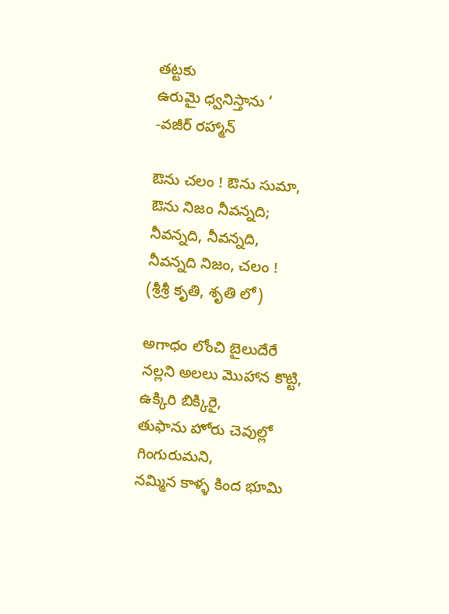తట్టకు
ఉరుమై ధ్వనిస్తాను ‘
-వజీర్ రహ్మాన్

ఔను చలం ! ఔను సుమా,
ఔను నిజం నీవన్నది;
నీవన్నది, నీవన్నది,
నీవన్నది నిజం, చలం !
(శ్రీశ్రీ కృతి, శృతి లో)

అగాధం లోంచి బైలుదేరే
నల్లని అలలు మొహాన కొట్టి,
ఉక్కిరి బిక్కిరై,
తుఫాను హోరు చెవుల్లో గింగురుమని,
నమ్మిన కాళ్ళ కింద భూమి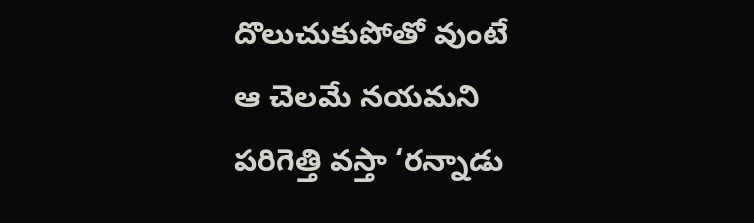దొలుచుకుపోతో వుంటే
ఆ చెలమే నయమని
పరిగెత్తి వస్తా ‘రన్నాడు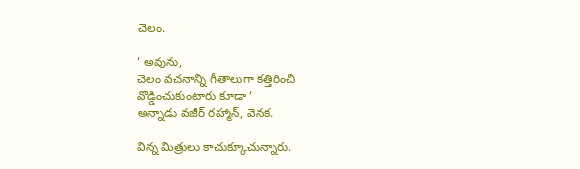చెలం.

‘ అవును,
చెలం వచనాన్ని గీతాలుగా కత్తిరించి
వొడ్డించుకుంటారు కూడా ‘
అన్నాడు వజీర్ రహ్మాన్, వెనక.

విన్న మిత్రులు కాచుక్కూచున్నారు.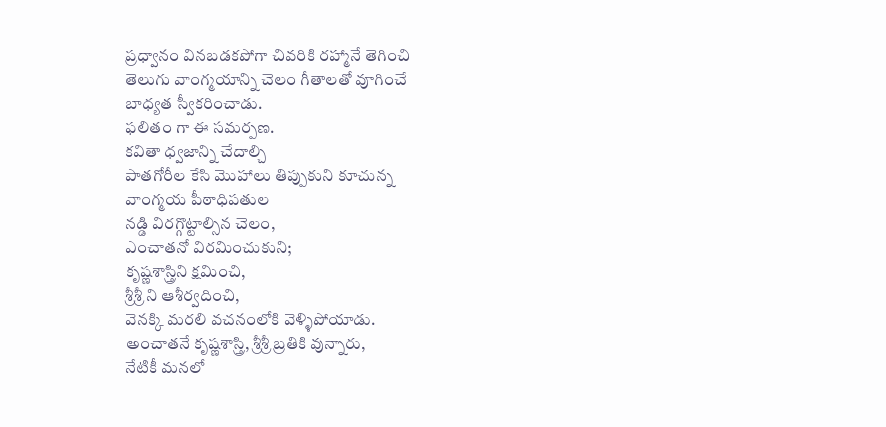ప్రధ్వానం వినబడకపోగా చివరికి రహ్మానే తెగించి
తెలుగు వాంగ్మయాన్ని చెలం గీతాలతో వూగించే
బాధ్యత స్వీకరించాడు.
ఫలితం గా ఈ సమర్పణ.
కవితా ధ్వజాన్ని చేదాల్చి
పాతగోరీల కేసి మొహాలు తిప్పుకుని కూచున్న
వాంగ్మయ పీఠాధిపతుల
నడ్డి విరగ్గొట్టాల్సిన చెలం,
ఎంచాతనో విరమించుకుని;
కృష్ణశాస్త్రిని క్షమించి,
శ్రీశ్రీ ని ఆశీర్వదించి,
వెనక్కి మరలి వచనంలోకి వెళ్ళిపోయాడు.
అంచాతనే కృష్ణశాస్త్రి, శ్రీశ్రీ బ్రతికి వున్నారు,
నేటికీ మనలో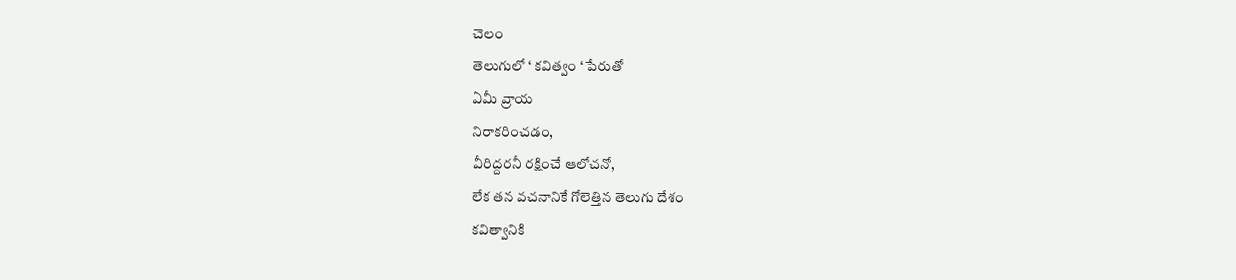చెలం
తెలుగులో ‘ కవిత్వం ‘ పేరుతో
ఏమీ వ్రాయ
నిరాకరించడం,
వీరిద్దరనీ రక్షించే ఆలోచనో,
లేక తన వచనానికే గోలెత్తిన తెలుగు దేశం
కవిత్వానికి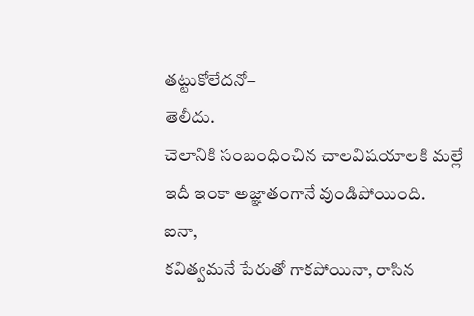తట్టుకోలేదనో–
తెలీదు.
చెలానికి సంబంధించిన చాలవిషయాలకి మల్లే
ఇదీ ఇంకా అజ్ఞాతంగానే వుండిపోయింది.
ఐనా,
కవిత్వమనే పేరుతో గాకపోయినా, రాసిన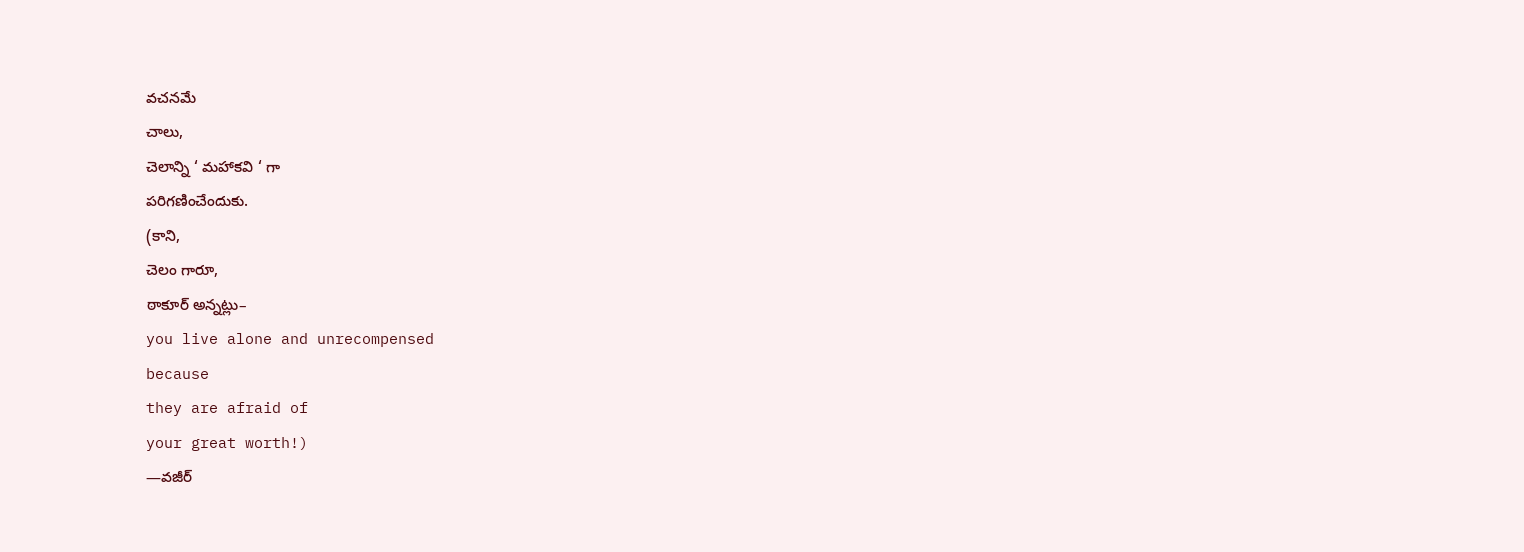వచనమే
చాలు,
చెలాన్ని ‘ మహాకవి ‘ గా
పరిగణించేందుకు.
(కాని,
చెలం గారూ,
ఠాకూర్ అన్నట్లు–
you live alone and unrecompensed
because
they are afraid of
your great worth!)
—వజీర్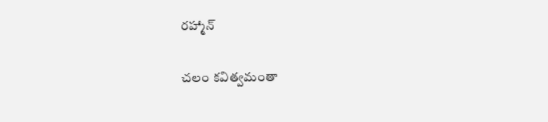రహ్మాన్

చలం కవిత్వమంతా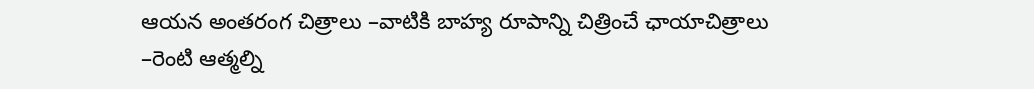ఆయన అంతరంగ చిత్రాలు –వాటికి బాహ్య రూపాన్ని చిత్రించే ఛాయాచిత్రాలు –రెంటి ఆత్మల్ని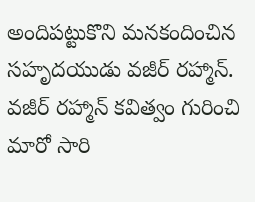అందిపట్టుకొని మనకందించిన సహృదయుడు వజీర్ రహ్మాన్. వజీర్ రహ్మాన్ కవిత్వం గురించి మారో సారి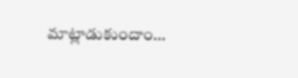మాట్లాడుకుందాం…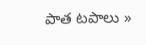పాత టపాలు »